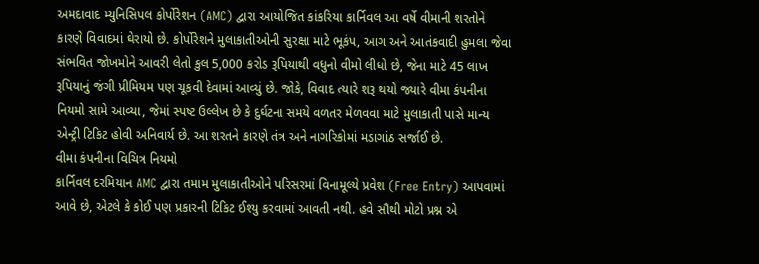અમદાવાદ મ્યુનિસિપલ કોર્પોરેશન (AMC) દ્વારા આયોજિત કાંકરિયા કાર્નિવલ આ વર્ષે વીમાની શરતોને કારણે વિવાદમાં ઘેરાયો છે. કોર્પોરેશને મુલાકાતીઓની સુરક્ષા માટે ભૂકંપ, આગ અને આતંકવાદી હુમલા જેવા સંભવિત જોખમોને આવરી લેતો કુલ 5,000 કરોડ રૂપિયાથી વધુનો વીમો લીધો છે, જેના માટે 45 લાખ રૂપિયાનું જંગી પ્રીમિયમ પણ ચૂકવી દેવામાં આવ્યું છે. જોકે, વિવાદ ત્યારે શરૂ થયો જ્યારે વીમા કંપનીના નિયમો સામે આવ્યા, જેમાં સ્પષ્ટ ઉલ્લેખ છે કે દુર્ઘટના સમયે વળતર મેળવવા માટે મુલાકાતી પાસે માન્ય એન્ટ્રી ટિકિટ હોવી અનિવાર્ય છે. આ શરતને કારણે તંત્ર અને નાગરિકોમાં મડાગાંઠ સર્જાઈ છે.
વીમા કંપનીના વિચિત્ર નિયમો
કાર્નિવલ દરમિયાન AMC દ્વારા તમામ મુલાકાતીઓને પરિસરમાં વિનામૂલ્યે પ્રવેશ (Free Entry) આપવામાં આવે છે, એટલે કે કોઈ પણ પ્રકારની ટિકિટ ઈશ્યુ કરવામાં આવતી નથી. હવે સૌથી મોટો પ્રશ્ન એ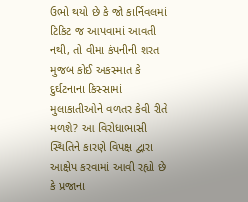ઉભો થયો છે કે જો કાર્નિવલમાં ટિકિટ જ આપવામાં આવતી નથી, તો વીમા કંપનીની શરત મુજબ કોઈ અકસ્માત કે દુર્ઘટનાના કિસ્સામાં મુલાકાતીઓને વળતર કેવી રીતે મળશે? આ વિરોધાભાસી સ્થિતિને કારણે વિપક્ષ દ્વારા આક્ષેપ કરવામાં આવી રહ્યો છે કે પ્રજાના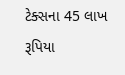ટેક્સના 45 લાખ રૂપિયા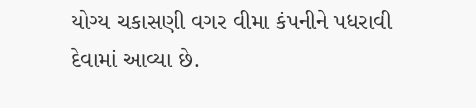યોગ્ય ચકાસણી વગર વીમા કંપનીને પધરાવી દેવામાં આવ્યા છે.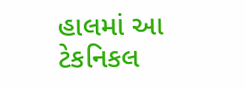હાલમાં આ ટેકનિકલ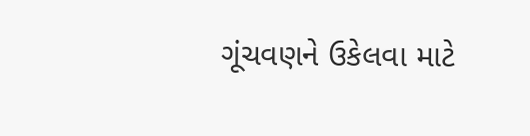ગૂંચવણને ઉકેલવા માટે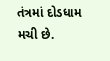તંત્રમાં દોડધામ મચી છે.